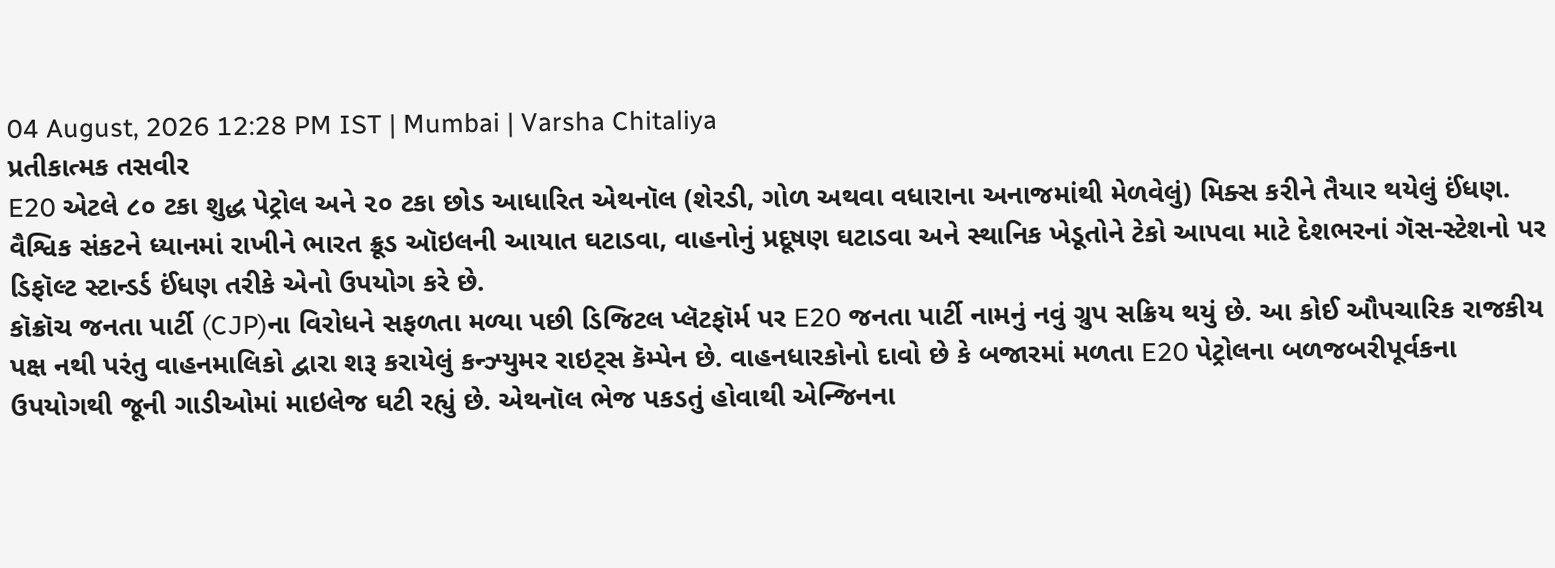04 August, 2026 12:28 PM IST | Mumbai | Varsha Chitaliya
પ્રતીકાત્મક તસવીર
E20 એટલે ૮૦ ટકા શુદ્ધ પેટ્રોલ અને ૨૦ ટકા છોડ આધારિત એથનૉલ (શેરડી, ગોળ અથવા વધારાના અનાજમાંથી મેળવેલું) મિક્સ કરીને તૈયાર થયેલું ઈંધણ. વૈશ્વિક સંકટને ધ્યાનમાં રાખીને ભારત ક્રૂડ ઑઇલની આયાત ઘટાડવા, વાહનોનું પ્રદૂષણ ઘટાડવા અને સ્થાનિક ખેડૂતોને ટેકો આપવા માટે દેશભરનાં ગૅસ-સ્ટેશનો પર ડિફૉલ્ટ સ્ટાન્ડર્ડ ઈંધણ તરીકે એનો ઉપયોગ કરે છે.
કૉક્રૉચ જનતા પાર્ટી (CJP)ના વિરોધને સફળતા મળ્યા પછી ડિજિટલ પ્લૅટફૉર્મ પર E20 જનતા પાર્ટી નામનું નવું ગ્રુપ સક્રિય થયું છે. આ કોઈ ઔપચારિક રાજકીય પક્ષ નથી પરંતુ વાહનમાલિકો દ્વારા શરૂ કરાયેલું કન્ઝ્યુમર રાઇટ્સ કૅમ્પેન છે. વાહનધારકોનો દાવો છે કે બજારમાં મળતા E20 પેટ્રોલના બળજબરીપૂર્વકના ઉપયોગથી જૂની ગાડીઓમાં માઇલેજ ઘટી રહ્યું છે. એથનૉલ ભેજ પકડતું હોવાથી એન્જિનના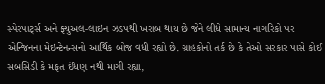સ્પેરપાર્ટ્સ અને ફ્યુઅલ-લાઇન ઝડપથી ખરાબ થાય છે જેને લીધે સામાન્ય નાગરિકો પર એન્જિનના મેઇન્ટેનન્સનો આર્થિક બોજ વધી રહ્યો છે. ગ્રાહકોનો તર્ક છે કે તેઓ સરકાર પાસે કોઈ સબસિડી કે મફત ઈંધણ નથી માગી રહ્યા,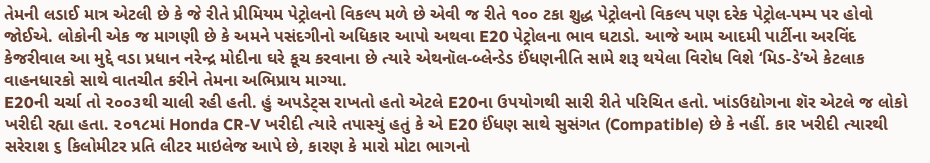તેમની લડાઈ માત્ર એટલી છે કે જે રીતે પ્રીમિયમ પેટ્રોલનો વિકલ્પ મળે છે એવી જ રીતે ૧૦૦ ટકા શુદ્ધ પેટ્રોલનો વિકલ્પ પણ દરેક પેટ્રોલ-પમ્પ પર હોવો જોઈએ. લોકોની એક જ માગણી છે કે અમને પસંદગીનો અધિકાર આપો અથવા E20 પેટ્રોલના ભાવ ઘટાડો. આજે આમ આદમી પાર્ટીના અરવિંદ કેજરીવાલ આ મુદ્દે વડા પ્રધાન નરેન્દ્ર મોદીના ઘરે કૂચ કરવાના છે ત્યારે એથનૉલ-બ્લેન્ડેડ ઈંધણનીતિ સામે શરૂ થયેલા વિરોધ વિશે ‘મિડ-ડે’એ કેટલાક વાહનધારકો સાથે વાતચીત કરીને તેમના અભિપ્રાય માગ્યા.
E20ની ચર્ચા તો ૨૦૦૩થી ચાલી રહી હતી. હું અપડેટ્સ રાખતો હતો એટલે E20ના ઉપયોગથી સારી રીતે પરિચિત હતો. ખાંડઉદ્યોગના શૅર એટલે જ લોકો ખરીદી રહ્યા હતા. ૨૦૧૮માં Honda CR-V ખરીદી ત્યારે તપાસ્યું હતું કે એ E20 ઈંધણ સાથે સુસંગત (Compatible) છે કે નહીં. કાર ખરીદી ત્યારથી સરેરાશ ૬ કિલોમીટર પ્રતિ લીટર માઇલેજ આપે છે, કારણ કે મારો મોટા ભાગનો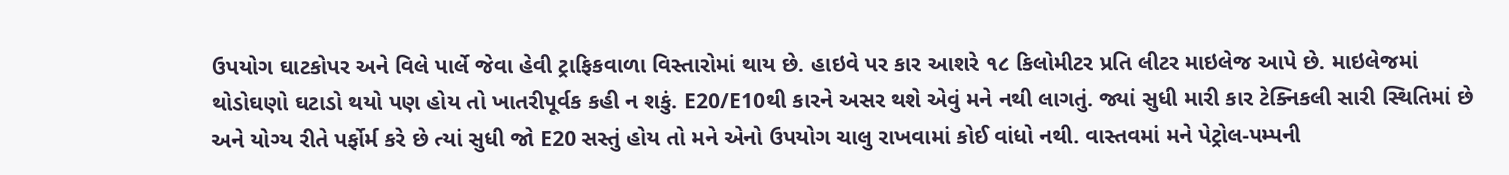ઉપયોગ ઘાટકોપર અને વિલે પાર્લે જેવા હેવી ટ્રાફિકવાળા વિસ્તારોમાં થાય છે. હાઇવે પર કાર આશરે ૧૮ કિલોમીટર પ્રતિ લીટર માઇલેજ આપે છે. માઇલેજમાં થોડોઘણો ઘટાડો થયો પણ હોય તો ખાતરીપૂર્વક કહી ન શકું. E20/E10થી કારને અસર થશે એવું મને નથી લાગતું. જ્યાં સુધી મારી કાર ટેક્નિકલી સારી સ્થિતિમાં છે અને યોગ્ય રીતે પર્ફોર્મ કરે છે ત્યાં સુધી જો E20 સસ્તું હોય તો મને એનો ઉપયોગ ચાલુ રાખવામાં કોઈ વાંધો નથી. વાસ્તવમાં મને પેટ્રોલ-પમ્પની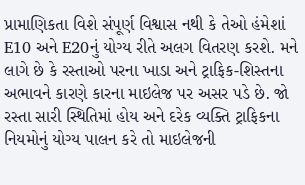પ્રામાણિકતા વિશે સંપૂર્ણ વિશ્વાસ નથી કે તેઓ હંમેશાં E10 અને E20નું યોગ્ય રીતે અલગ વિતરણ કરશે. મને લાગે છે કે રસ્તાઓ પરના ખાડા અને ટ્રાફિક-શિસ્તના અભાવને કારણે કારના માઇલેજ પર અસર પડે છે. જો રસ્તા સારી સ્થિતિમાં હોય અને દરેક વ્યક્તિ ટ્રાફિકના નિયમોનું યોગ્ય પાલન કરે તો માઇલેજની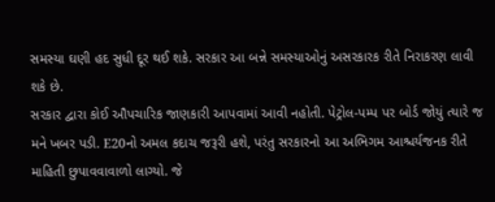સમસ્યા ઘણી હદ સુધી દૂર થઈ શકે. સરકાર આ બન્ને સમસ્યાઓનું અસરકારક રીતે નિરાકરણ લાવી શકે છે.
સરકાર દ્વારા કોઈ ઔપચારિક જાણકારી આપવામાં આવી નહોતી. પેટ્રોલ-પમ્પ પર બોર્ડ જોયું ત્યારે જ મને ખબર પડી. E20નો અમલ કદાચ જરૂરી હશે, પરંતુ સરકારનો આ અભિગમ આશ્ચર્યજનક રીતે માહિતી છુપાવવાવાળો લાગ્યો. જે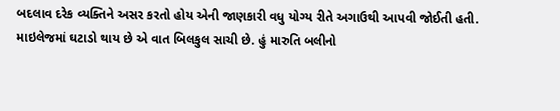બદલાવ દરેક વ્યક્તિને અસર કરતો હોય એની જાણકારી વધુ યોગ્ય રીતે અગાઉથી આપવી જોઈતી હતી. માઇલેજમાં ઘટાડો થાય છે એ વાત બિલકુલ સાચી છે. હું મારુતિ બલીનો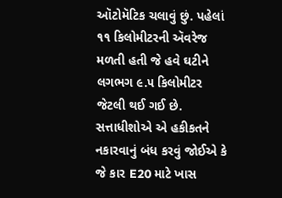ઑટોમૅટિક ચલાવું છું. પહેલાં ૧૧ કિલોમીટરની ઍવરેજ મળતી હતી જે હવે ઘટીને લગભગ ૯.૫ કિલોમીટર જેટલી થઈ ગઈ છે. સત્તાધીશોએ એ હકીકતને નકારવાનું બંધ કરવું જોઈએ કે જે કાર E20 માટે ખાસ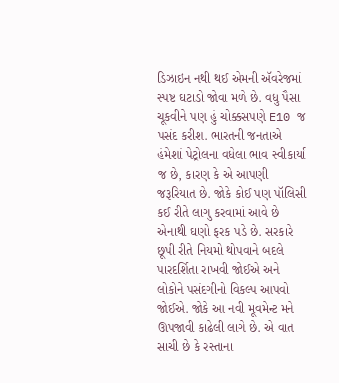ડિઝાઇન નથી થઈ એમની ઍવરેજમાં સ્પષ્ટ ઘટાડો જોવા મળે છે. વધુ પૈસા ચૂકવીને પણ હું ચોક્કસપણે E10 જ પસંદ કરીશ. ભારતની જનતાએ હંમેશાં પેટ્રોલના વધેલા ભાવ સ્વીકાર્યા જ છે, કારણ કે એ આપણી જરૂરિયાત છે. જોકે કોઈ પણ પૉલિસી કઈ રીતે લાગુ કરવામાં આવે છે એનાથી ઘણો ફરક પડે છે. સરકારે છૂપી રીતે નિયમો થોપવાને બદલે પારદર્શિતા રાખવી જોઈએ અને લોકોને પસંદગીનો વિકલ્પ આપવો જોઈએ. જોકે આ નવી મૂવમેન્ટ મને ઊપજાવી કાઢેલી લાગે છે. એ વાત સાચી છે કે રસ્તાના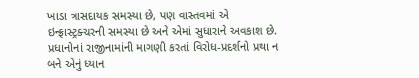ખાડા ત્રાસદાયક સમસ્યા છે, પણ વાસ્તવમાં એ ઇન્ફ્રાસ્ટ્રક્ચરની સમસ્યા છે અને એમાં સુધારાને અવકાશ છે. પ્રધાનોનાં રાજીનામાંની માગણી કરતાં વિરોધ-પ્રદર્શનો પ્રથા ન બને એનું ધ્યાન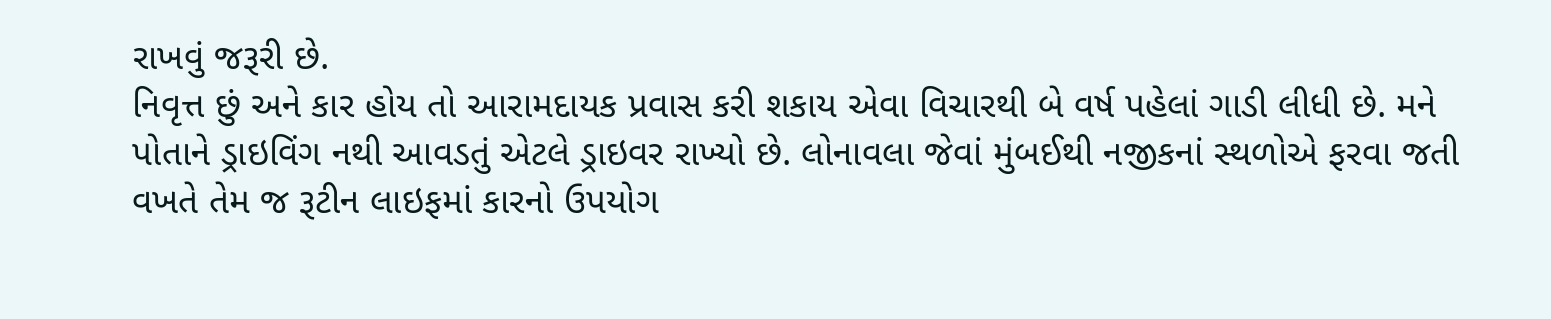રાખવું જરૂરી છે.
નિવૃત્ત છું અને કાર હોય તો આરામદાયક પ્રવાસ કરી શકાય એવા વિચારથી બે વર્ષ પહેલાં ગાડી લીધી છે. મને પોતાને ડ્રાઇવિંગ નથી આવડતું એટલે ડ્રાઇવર રાખ્યો છે. લોનાવલા જેવાં મુંબઈથી નજીકનાં સ્થળોએ ફરવા જતી વખતે તેમ જ રૂટીન લાઇફમાં કારનો ઉપયોગ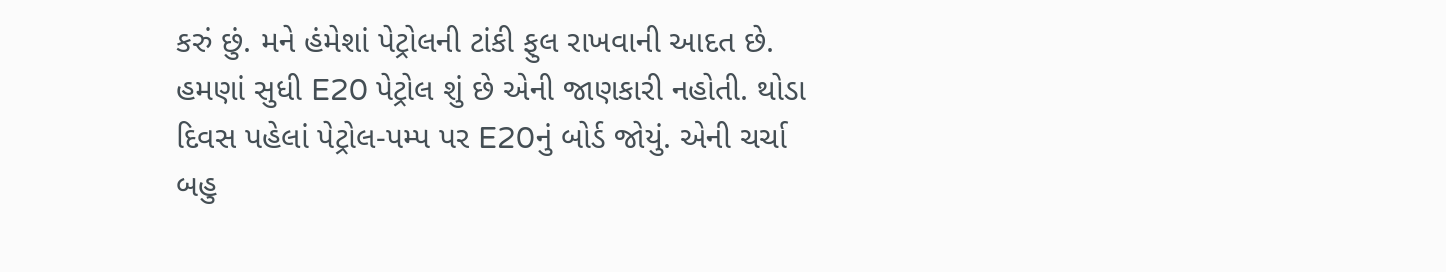કરું છું. મને હંમેશાં પેટ્રોલની ટાંકી ફુલ રાખવાની આદત છે. હમણાં સુધી E20 પેટ્રોલ શું છે એની જાણકારી નહોતી. થોડા દિવસ પહેલાં પેટ્રોલ-પમ્પ પર E20નું બોર્ડ જોયું. એની ચર્ચા બહુ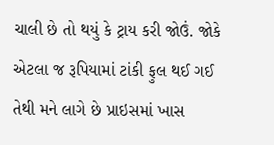ચાલી છે તો થયું કે ટ્રાય કરી જોઉં. જોકે એટલા જ રૂપિયામાં ટાંકી ફુલ થઈ ગઈ તેથી મને લાગે છે પ્રાઇસમાં ખાસ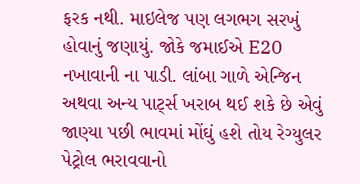ફરક નથી. માઇલેજ પણ લગભગ સરખું હોવાનું જણાયું. જોકે જમાઈએ E20 નખાવાની ના પાડી. લાંબા ગાળે એન્જિન અથવા અન્ય પાર્ટ્સ ખરાબ થઈ શકે છે એવું જાણ્યા પછી ભાવમાં મોંઘું હશે તોય રેગ્યુલર પેટ્રોલ ભરાવવાનો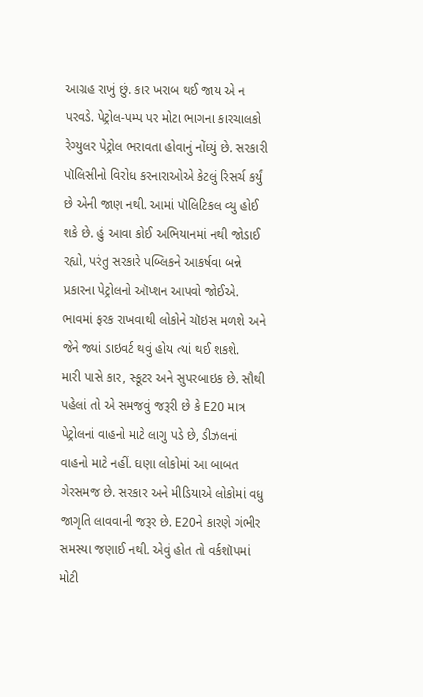આગ્રહ રાખું છું. કાર ખરાબ થઈ જાય એ ન પરવડે. પેટ્રોલ-પમ્પ પર મોટા ભાગના કારચાલકો રેગ્યુલર પેટ્રોલ ભરાવતા હોવાનું નોંધ્યું છે. સરકારી પૉલિસીનો વિરોધ કરનારાઓએ કેટલું રિસર્ચ કર્યું છે એની જાણ નથી. આમાં પૉલિટિકલ વ્યુ હોઈ શકે છે. હું આવા કોઈ અભિયાનમાં નથી જોડાઈ રહ્યો, પરંતુ સરકારે પબ્લિકને આકર્ષવા બન્ને પ્રકારના પેટ્રોલનો ઑપ્શન આપવો જોઈએ. ભાવમાં ફરક રાખવાથી લોકોને ચૉઇસ મળશે અને જેને જ્યાં ડાઇવર્ટ થવું હોય ત્યાં થઈ શકશે.
મારી પાસે કાર, સ્કૂટર અને સુપરબાઇક છે. સૌથી પહેલાં તો એ સમજવું જરૂરી છે કે E20 માત્ર પેટ્રોલનાં વાહનો માટે લાગુ પડે છે, ડીઝલનાં વાહનો માટે નહીં. ઘણા લોકોમાં આ બાબત ગેરસમજ છે. સરકાર અને મીડિયાએ લોકોમાં વધુ જાગૃતિ લાવવાની જરૂર છે. E20ને કારણે ગંભીર સમસ્યા જણાઈ નથી. એવું હોત તો વર્કશૉપમાં મોટી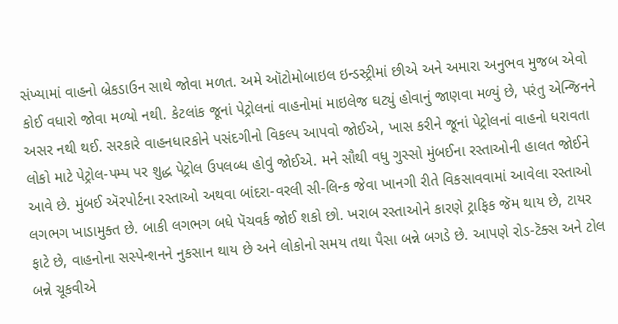સંખ્યામાં વાહનો બ્રેકડાઉન સાથે જોવા મળત. અમે ઑટોમોબાઇલ ઇન્ડસ્ટ્રીમાં છીએ અને અમારા અનુભવ મુજબ એવો કોઈ વધારો જોવા મળ્યો નથી. કેટલાંક જૂનાં પેટ્રોલનાં વાહનોમાં માઇલેજ ઘટ્યું હોવાનું જાણવા મળ્યું છે, પરંતુ એન્જિનને અસર નથી થઈ. સરકારે વાહનધારકોને પસંદગીનો વિકલ્પ આપવો જોઈએ, ખાસ કરીને જૂનાં પેટ્રોલનાં વાહનો ધરાવતા લોકો માટે પેટ્રોલ-પમ્પ પર શુદ્ધ પેટ્રોલ ઉપલબ્ધ હોવું જોઈએ. મને સૌથી વધુ ગુસ્સો મુંબઈના રસ્તાઓની હાલત જોઈને આવે છે. મુંબઈ ઍરપોર્ટના રસ્તાઓ અથવા બાંદરા-વરલી સી-લિન્ક જેવા ખાનગી રીતે વિકસાવવામાં આવેલા રસ્તાઓ લગભગ ખાડામુક્ત છે. બાકી લગભગ બધે પૅચવર્ક જોઈ શકો છો. ખરાબ રસ્તાઓને કારણે ટ્રાફિક જૅમ થાય છે, ટાયર ફાટે છે, વાહનોના સસ્પેન્શનને નુકસાન થાય છે અને લોકોનો સમય તથા પૈસા બન્ને બગડે છે. આપણે રોડ-ટૅક્સ અને ટોલ બન્ને ચૂકવીએ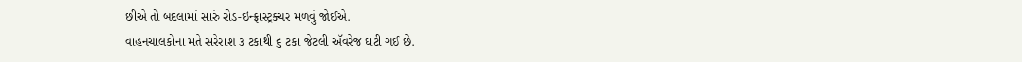છીએ તો બદલામાં સારું રોડ-ઇન્ફ્રાસ્ટ્રક્ચર મળવું જોઈએ.
વાહનચાલકોના મતે સરેરાશ ૩ ટકાથી ૬ ટકા જેટલી ઍવરેજ ઘટી ગઈ છે.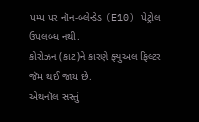પમ્પ પર નૉન-બ્લેન્ડેડ (E10) પેટ્રોલ ઉપલબ્ધ નથી.
કોરોઝન (કાટ)ને કારણે ફ્યુઅલ ફિલ્ટર જૅમ થઈ જાય છે.
એથનૉલ સસ્તું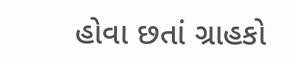હોવા છતાં ગ્રાહકો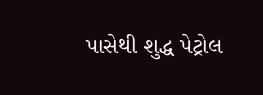પાસેથી શુદ્ધ પેટ્રોલ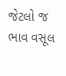જેટલો જ ભાવ વસૂલ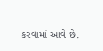કરવામાં આવે છે.